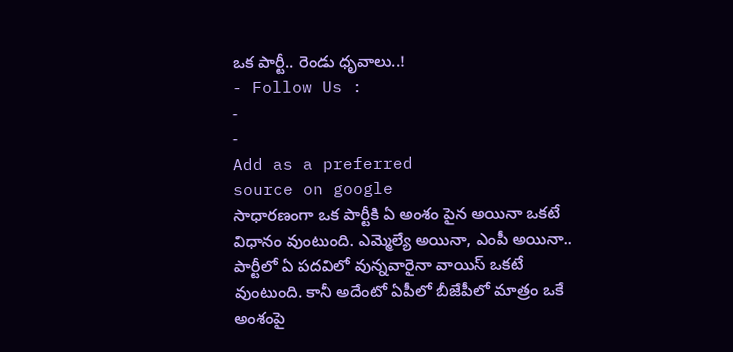ఒక పార్టీ.. రెండు ధృవాలు..!
- Follow Us :
-
-
Add as a preferred
source on google
సాధారణంగా ఒక పార్టీకి ఏ అంశం పైన అయినా ఒకటే విధానం వుంటుంది. ఎమ్మెల్యే అయినా, ఎంపీ అయినా.. పార్టీలో ఏ పదవిలో వున్నవారైనా వాయిస్ ఒకటే వుంటుంది. కానీ అదేంటో ఏపీలో బీజేపీలో మాత్రం ఒకే అంశంపై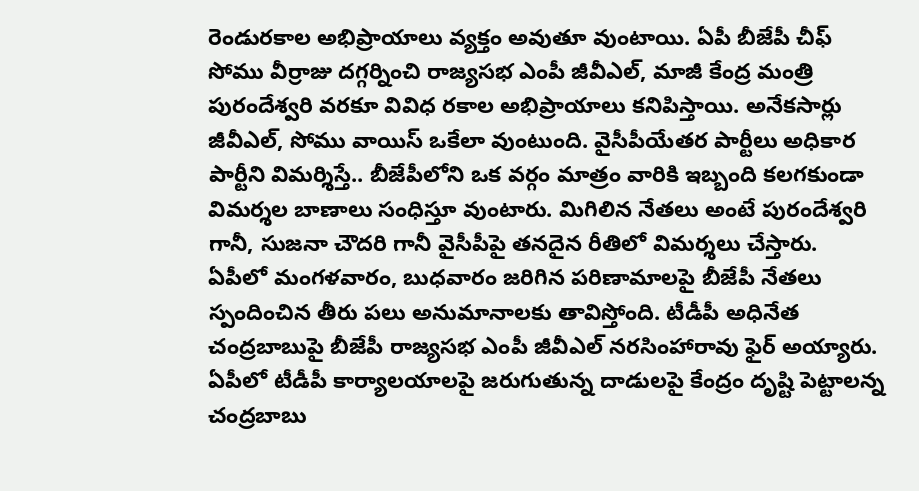రెండురకాల అభిప్రాయాలు వ్యక్తం అవుతూ వుంటాయి. ఏపీ బీజేపీ చీఫ్ సోము వీర్రాజు దగ్గర్నించి రాజ్యసభ ఎంపీ జీవీఎల్, మాజీ కేంద్ర మంత్రి పురందేశ్వరి వరకూ వివిధ రకాల అభిప్రాయాలు కనిపిస్తాయి. అనేకసార్లు జీవీఎల్, సోము వాయిస్ ఒకేలా వుంటుంది. వైసీపీయేతర పార్టీలు అధికార పార్టీని విమర్శిస్తే.. బీజేపీలోని ఒక వర్గం మాత్రం వారికి ఇబ్బంది కలగకుండా విమర్శల బాణాలు సంధిస్తూ వుంటారు. మిగిలిన నేతలు అంటే పురందేశ్వరి గానీ, సుజనా చౌదరి గానీ వైసీపీపై తనదైన రీతిలో విమర్శలు చేస్తారు.
ఏపీలో మంగళవారం, బుధవారం జరిగిన పరిణామాలపై బీజేపీ నేతలు స్పందించిన తీరు పలు అనుమానాలకు తావిస్తోంది. టీడీపీ అధినేత చంద్రబాబుపై బీజేపీ రాజ్యసభ ఎంపీ జీవీఎల్ నరసింహారావు ఫైర్ అయ్యారు. ఏపీలో టీడీపీ కార్యాలయాలపై జరుగుతున్న దాడులపై కేంద్రం దృష్టి పెట్టాలన్న చంద్రబాబు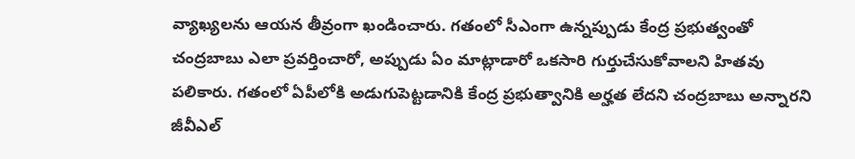వ్యాఖ్యలను ఆయన తీవ్రంగా ఖండించారు. గతంలో సీఎంగా ఉన్నప్పుడు కేంద్ర ప్రభుత్వంతో చంద్రబాబు ఎలా ప్రవర్తించారో, అప్పుడు ఏం మాట్లాడారో ఒకసారి గుర్తుచేసుకోవాలని హితవు పలికారు. గతంలో ఏపీలోకి అడుగుపెట్టడానికి కేంద్ర ప్రభుత్వానికి అర్హత లేదని చంద్రబాబు అన్నారని జీవీఎల్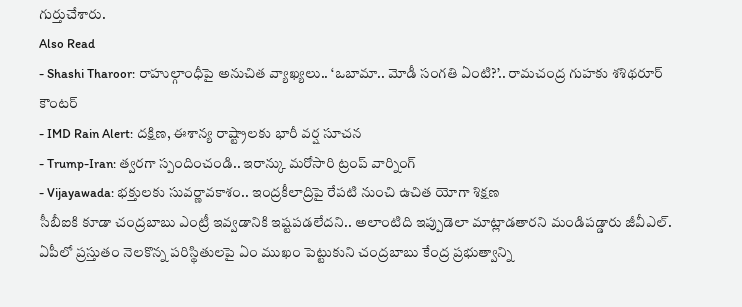గుర్తుచేశారు.
Also Read
- Shashi Tharoor: రాహుల్గాంధీపై అనుచిత వ్యాఖ్యలు.. ‘ఒబామా.. మోడీ సంగతి ఏంటి?’.. రామచంద్ర గుహకు శశిథరూర్ కౌంటర్
- IMD Rain Alert: దక్షిణ, ఈశాన్య రాష్ట్రాలకు భారీ వర్ష సూచన
- Trump-Iran: త్వరగా స్పందించండి.. ఇరాన్కు మరోసారి ట్రంప్ వార్నింగ్
- Vijayawada: భక్తులకు సువర్ణావకాశం.. ఇంద్రకీలాద్రిపై రేపటి నుంచి ఉచిత యోగా శిక్షణ
సీబీఐకి కూడా చంద్రబాబు ఎంట్రీ ఇవ్వడానికి ఇష్టపడలేదని.. అలాంటిది ఇప్పుడెలా మాట్లాడతారని మండిపడ్డారు జీవీఎల్. ఏపీలో ప్రస్తుతం నెలకొన్న పరిస్థితులపై ఏం ముఖం పెట్టుకుని చంద్రబాబు కేంద్ర ప్రభుత్వాన్ని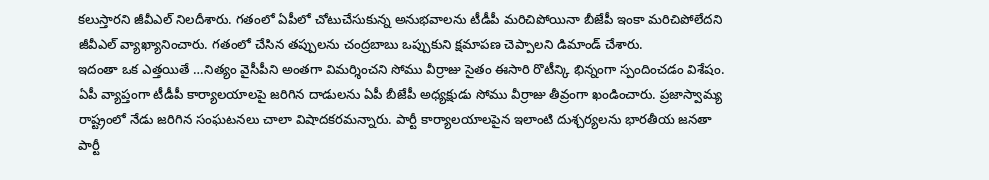కలుస్తారని జీవీఎల్ నిలదీశారు. గతంలో ఏపీలో చోటుచేసుకున్న అనుభవాలను టీడీపీ మరిచిపోయినా బీజేపీ ఇంకా మరిచిపోలేదని జీవీఎల్ వ్యాఖ్యానించారు. గతంలో చేసిన తప్పులను చంద్రబాబు ఒప్పుకుని క్షమాపణ చెప్పాలని డిమాండ్ చేశారు.
ఇదంతా ఒక ఎత్తయితే …నిత్యం వైసీపీని అంతగా విమర్శించని సోము వీర్రాజు సైతం ఈసారి రొటీన్కి భిన్నంగా స్పందించడం విశేషం. ఏపీ వ్యాప్తంగా టీడీపీ కార్యాలయాలపై జరిగిన దాడులను ఏపీ బీజేపీ అధ్యక్షుడు సోము వీర్రాజు తీవ్రంగా ఖండించారు. ప్రజాస్వామ్య రాష్ట్రంలో నేడు జరిగిన సంఘటనలు చాలా విషాదకరమన్నారు. పార్టీ కార్యాలయాలపైన ఇలాంటి దుశ్చర్యలను భారతీయ జనతా పార్టీ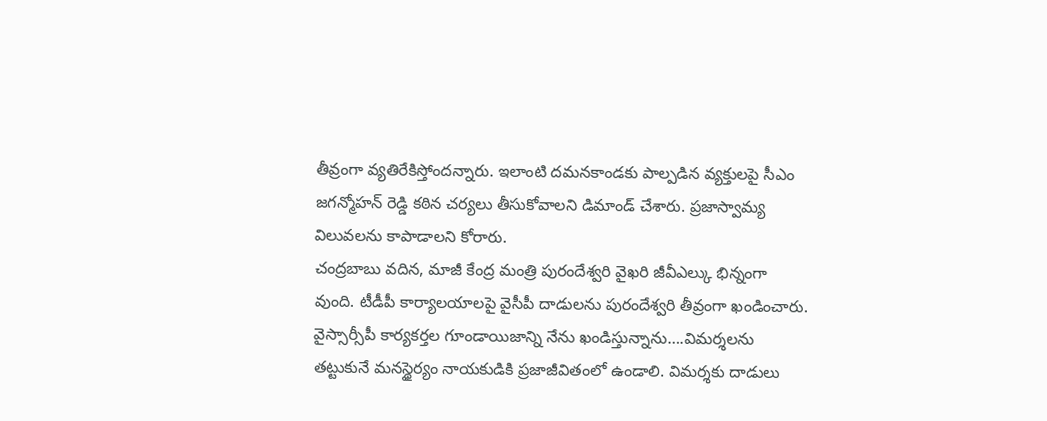తీవ్రంగా వ్యతిరేకిస్తోందన్నారు. ఇలాంటి దమనకాండకు పాల్పడిన వ్యక్తులపై సీఎం జగన్మోహన్ రెడ్డి కఠిన చర్యలు తీసుకోవాలని డిమాండ్ చేశారు. ప్రజాస్వామ్య విలువలను కాపాడాలని కోరారు.
చంద్రబాబు వదిన, మాజీ కేంద్ర మంత్రి పురందేశ్వరి వైఖరి జీవీఎల్కు భిన్నంగా వుంది. టీడీపీ కార్యాలయాలపై వైసీపీ దాడులను పురందేశ్వరి తీవ్రంగా ఖండించారు. వైస్సార్సీపీ కార్యకర్తల గూండాయిజాన్ని నేను ఖండిస్తున్నాను….విమర్శలను తట్టుకునే మనస్థైర్యం నాయకుడికి ప్రజాజీవితంలో ఉండాలి. విమర్శకు దాడులు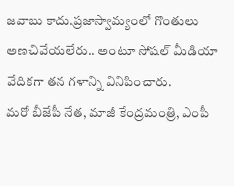జవాబు కాదు.ప్రజాస్వామ్యంలో గొంతులు అణచివేయలేరు.. అంటూ సోషల్ మీడియా వేదికగా తన గళాన్ని వినిపించారు.
మరో బీజేపీ నేత, మాజీ కేంద్రమంత్రి, ఎంపీ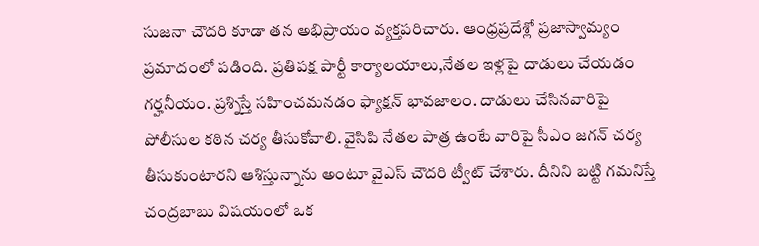సుజనా చౌదరి కూడా తన అభిప్రాయం వ్యక్తపరిచారు. ఆంధ్రప్రదేశ్లో ప్రజాస్వామ్యం ప్రమాదంలో పడింది. ప్రతిపక్ష పార్టీ కార్యాలయాలు,నేతల ఇళ్లపై దాడులు చేయడం గర్హనీయం. ప్రశ్నిస్తే సహించమనడం ఫ్యాక్షన్ భావజాలం. దాడులు చేసినవారిపై పోలీసుల కఠిన చర్య తీసుకోవాలి. వైసిపి నేతల పాత్ర ఉంటే వారిపై సీఎం జగన్ చర్య తీసుకుంటారని ఆశిస్తున్నాను అంటూ వైఎస్ చౌదరి ట్వీట్ చేశారు. దీనిని బట్టి గమనిస్తే చంద్రబాబు విషయంలో ఒక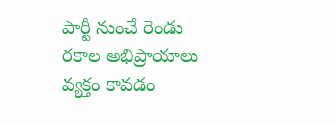పార్టీ నుంచే రెండు రకాల అభిప్రాయాలు వ్యక్తం కావడం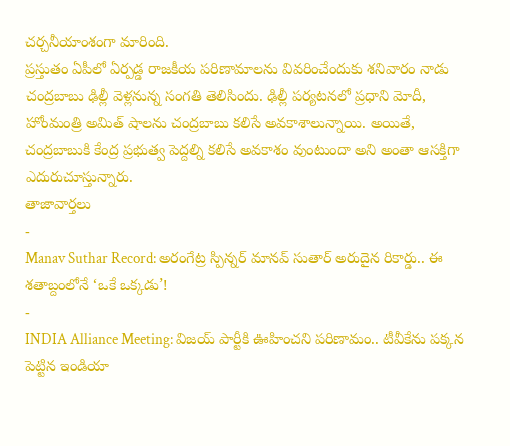చర్చనీయాంశంగా మారింది.
ప్రస్తుతం ఏపీలో ఏర్పడ్డ రాజకీయ పరిణామాలను వివరించేందుకు శనివారం నాడు చంద్రబాబు ఢిల్లీ వెళ్లనున్న సంగతి తెలిసిందు. ఢిల్లీ పర్యటనలో ప్రధాని మోదీ, హోంమంత్రి అమిత్ షాలను చంద్రబాబు కలిసే అవకాశాలున్నాయి. అయితే, చంద్రబాబుకి కేంద్ర ప్రభుత్వ పెద్దల్ని కలిసే అవకాశం వుంటుందా అని అంతా ఆసక్తిగా ఎదురుచూస్తున్నారు.
తాజావార్తలు
-
Manav Suthar Record: అరంగేట్ర స్పిన్నర్ మానవ్ సుతార్ అరుదైన రికార్డు.. ఈ శతాబ్దంలోనే ‘ఒకే ఒక్కడు’!
-
INDIA Alliance Meeting: విజయ్ పార్టీకి ఊహించని పరిణామం.. టీవీకేను పక్కన పెట్టిన ఇండియా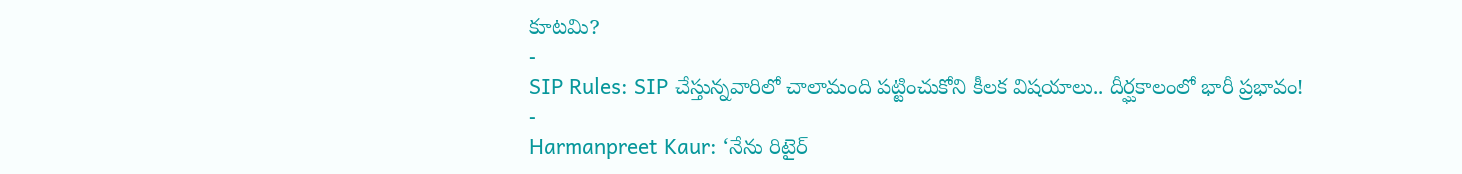కూటమి?
-
SIP Rules: SIP చేస్తున్నవారిలో చాలామంది పట్టించుకోని కీలక విషయాలు.. దీర్ఘకాలంలో భారీ ప్రభావం!
-
Harmanpreet Kaur: ‘నేను రిటైర్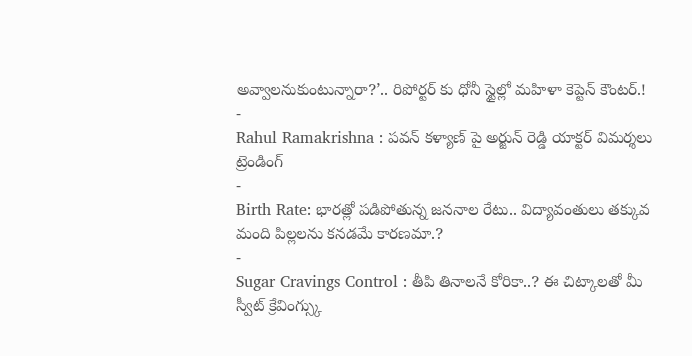అవ్వాలనుకుంటున్నారా?’.. రిపోర్టర్ కు ధోనీ స్టైల్లో మహిళా కెప్టెన్ కౌంటర్.!
-
Rahul Ramakrishna : పవన్ కళ్యాణ్ పై అర్జున్ రెడ్డి యాక్టర్ విమర్శలు
ట్రెండింగ్
-
Birth Rate: భారత్లో పడిపోతున్న జననాల రేటు.. విద్యావంతులు తక్కువ మంది పిల్లలను కనడమే కారణమా.?
-
Sugar Cravings Control : తీపి తినాలనే కోరికా..? ఈ చిట్కాలతో మీ స్వీట్ క్రేవింగ్స్కు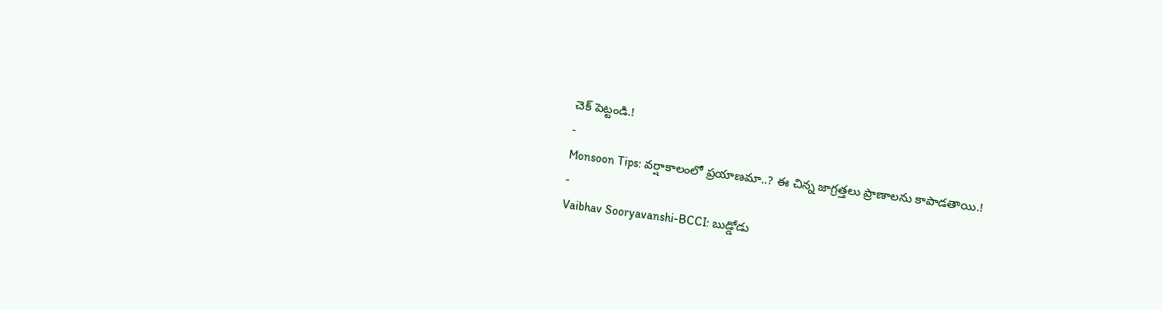చెక్ పెట్టండి.!
-
Monsoon Tips: వర్షాకాలంలో ప్రయాణమా..? ఈ చిన్న జాగ్రత్తలు ప్రాణాలను కాపాడతాయి.!
-
Vaibhav Sooryavanshi-BCCI: బుడ్డోడు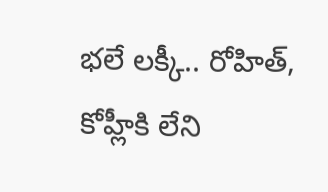భలే లక్కీ.. రోహిత్, కోహ్లీకి లేని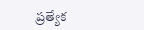ప్రత్యేక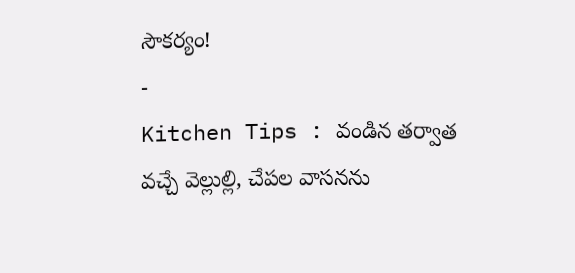సౌకర్యం!
-
Kitchen Tips : వండిన తర్వాత వచ్చే వెల్లుల్లి, చేపల వాసనను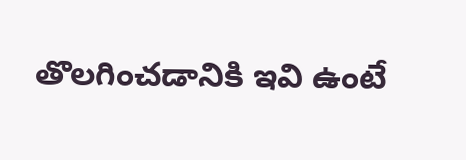తొలగించడానికి ఇవి ఉంటే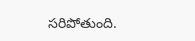సరిపోతుంది.